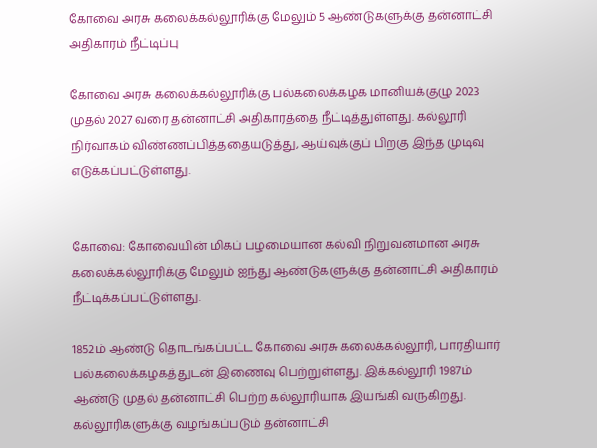கோவை அரசு கலைக்கல்லூரிக்கு மேலும் 5 ஆண்டுகளுக்கு தன்னாட்சி அதிகாரம் நீட்டிப்பு

கோவை அரசு கலைக்கல்லூரிக்கு பல்கலைக்கழக மானியக்குழு 2023 முதல் 2027 வரை தன்னாட்சி அதிகாரத்தை நீட்டித்துள்ளது. கல்லூரி நிர்வாகம் விண்ணப்பித்ததையடுத்து, ஆய்வுக்குப் பிறகு இந்த முடிவு எடுக்கப்பட்டுள்ளது.


கோவை: கோவையின் மிகப் பழமையான கல்வி நிறுவனமான அரசு கலைக்கல்லூரிக்கு மேலும் ஐந்து ஆண்டுகளுக்கு தன்னாட்சி அதிகாரம் நீட்டிக்கப்பட்டுள்ளது.

1852ம் ஆண்டு தொடங்கப்பட்ட கோவை அரசு கலைக்கல்லூரி, பாரதியார் பல்கலைக்கழகத்துடன் இணைவு பெற்றுள்ளது. இக்கல்லூரி 1987ம் ஆண்டு முதல் தன்னாட்சி பெற்ற கல்லூரியாக இயங்கி வருகிறது. கல்லூரிகளுக்கு வழங்கப்படும் தன்னாட்சி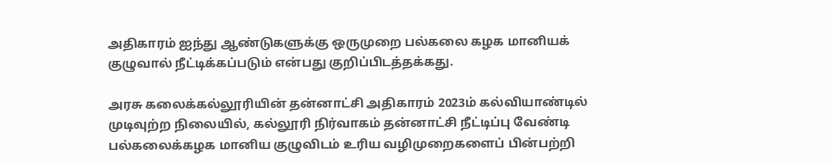அதிகாரம் ஐந்து ஆண்டுகளுக்கு ஒருமுறை பல்கலை கழக மானியக் குழுவால் நீட்டிக்கப்படும் என்பது குறிப்பிடத்தக்கது.

அரசு கலைக்கல்லூரியின் தன்னாட்சி அதிகாரம் 2023ம் கல்வியாண்டில் முடிவுற்ற நிலையில், கல்லூரி நிர்வாகம் தன்னாட்சி நீட்டிப்பு வேண்டி பல்கலைக்கழக மானிய குழுவிடம் உரிய வழிமுறைகளைப் பின்பற்றி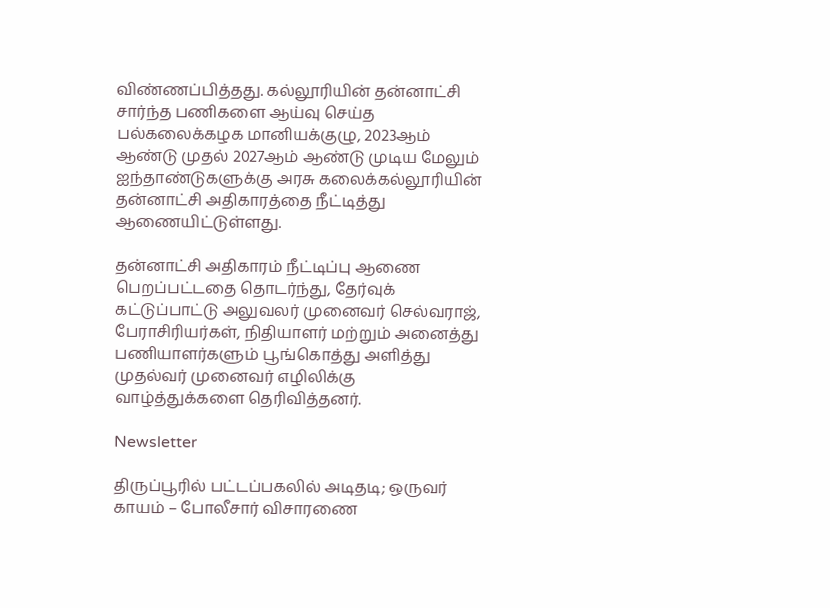விண்ணப்பித்தது. கல்லூரியின் தன்னாட்சி சார்ந்த பணிகளை ஆய்வு செய்த பல்கலைக்கழக மானியக்குழு, 2023ஆம் ஆண்டு முதல் 2027ஆம் ஆண்டு முடிய மேலும் ஐந்தாண்டுகளுக்கு அரசு கலைக்கல்லூரியின் தன்னாட்சி அதிகாரத்தை நீட்டித்து ஆணையிட்டுள்ளது.

தன்னாட்சி அதிகாரம் நீட்டிப்பு ஆணை பெறப்பட்டதை தொடர்ந்து, தேர்வுக் கட்டுப்பாட்டு அலுவலர் முனைவர் செல்வராஜ், பேராசிரியர்கள், நிதியாளர் மற்றும் அனைத்து பணியாளர்களும் பூங்கொத்து அளித்து முதல்வர் முனைவர் எழிலிக்கு வாழ்த்துக்களை தெரிவித்தனர்.

Newsletter

திருப்பூரில் பட்டப்பகலில் அடிதடி; ஒருவர் காயம் – போலீசார் விசாரணை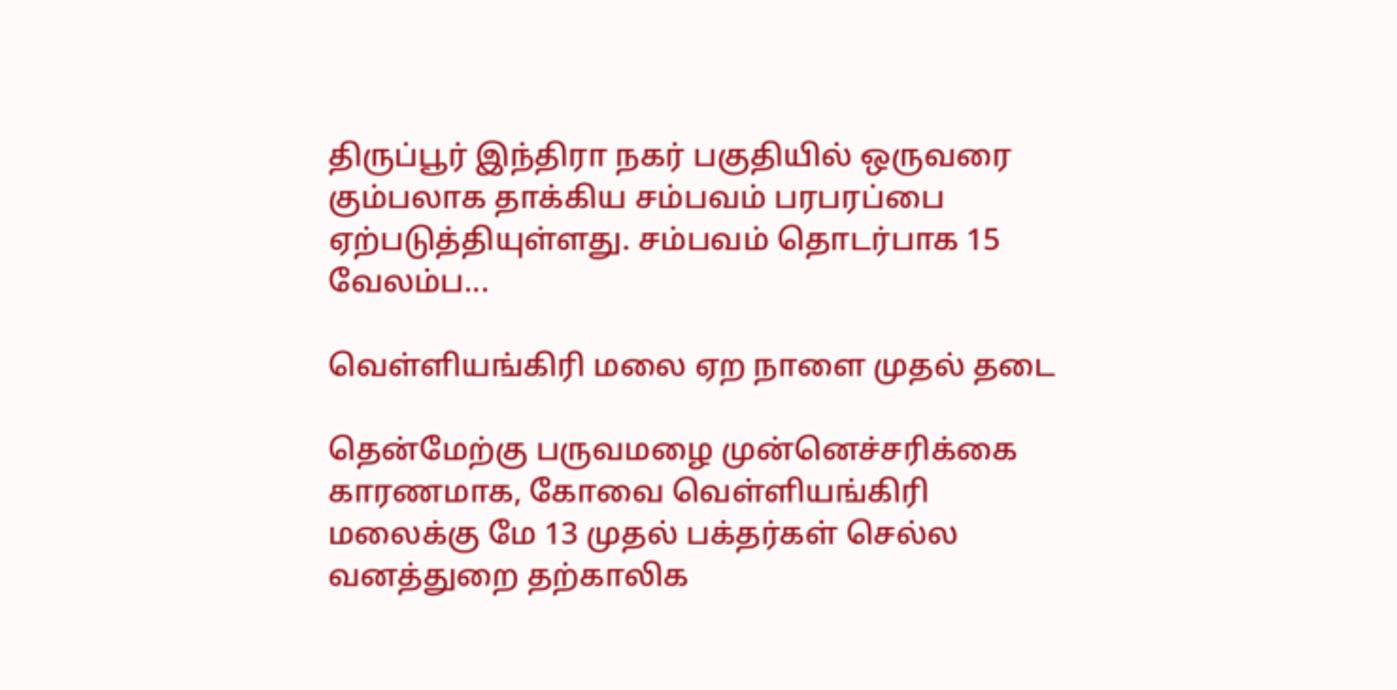திருப்பூர் இந்திரா நகர் பகுதியில் ஒருவரை கும்பலாக தாக்கிய சம்பவம் பரபரப்பை ஏற்படுத்தியுள்ளது. சம்பவம் தொடர்பாக 15 வேலம்ப...

வெள்ளியங்கிரி மலை ஏற நாளை முதல் தடை

தென்மேற்கு பருவமழை முன்னெச்சரிக்கை காரணமாக, கோவை வெள்ளியங்கிரி மலைக்கு மே 13 முதல் பக்தர்கள் செல்ல வனத்துறை தற்காலிக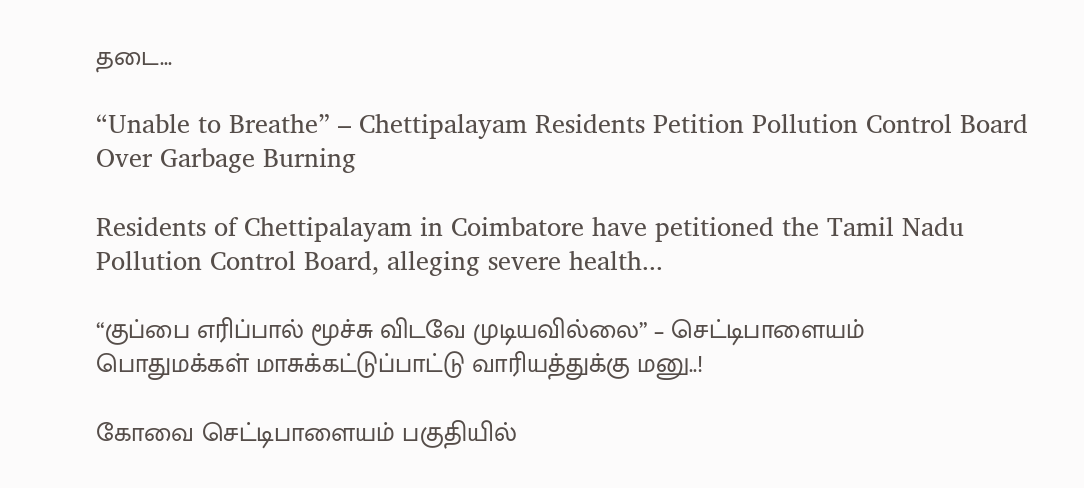தடை...

“Unable to Breathe” – Chettipalayam Residents Petition Pollution Control Board Over Garbage Burning

Residents of Chettipalayam in Coimbatore have petitioned the Tamil Nadu Pollution Control Board, alleging severe health...

“குப்பை எரிப்பால் மூச்சு விடவே முடியவில்லை” – செட்டிபாளையம் பொதுமக்கள் மாசுக்கட்டுப்பாட்டு வாரியத்துக்கு மனு..!

கோவை செட்டிபாளையம் பகுதியில்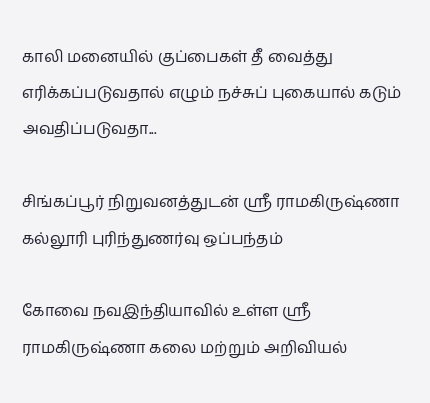காலி மனையில் குப்பைகள் தீ வைத்து எரிக்கப்படுவதால் எழும் நச்சுப் புகையால் கடும் அவதிப்படுவதா...

சிங்கப்பூர் நிறுவனத்துடன் ஸ்ரீ ராமகிருஷ்ணா கல்லூரி புரிந்துணர்வு ஒப்பந்தம்

கோவை நவஇந்தியாவில் உள்ள ஸ்ரீ ராமகிருஷ்ணா கலை மற்றும் அறிவியல்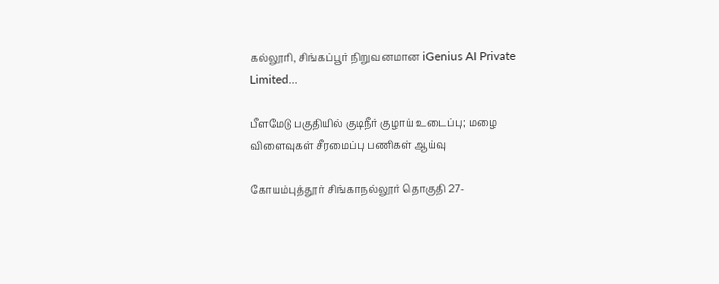கல்லூரி, சிங்கப்பூர் நிறுவனமான iGenius AI Private Limited...

பீளமேடு பகுதியில் குடிநீர் குழாய் உடைப்பு; மழை விளைவுகள் சீரமைப்பு பணிகள் ஆய்வு

கோயம்புத்தூர் சிங்காநல்லூர் தொகுதி 27-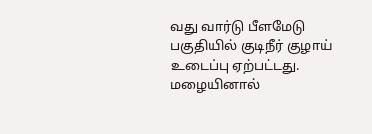வது வார்டு பீளமேடு பகுதியில் குடிநீர் குழாய் உடைப்பு ஏற்பட்டது. மழையினால்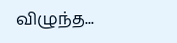விழுந்த...